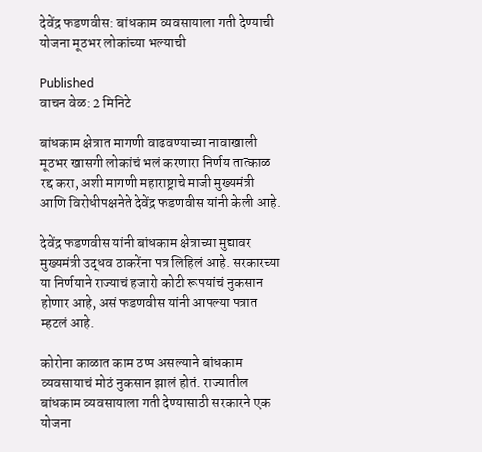देवेंद्र फडणवीस: बांधकाम व्यवसायाला गती देण्याची योजना मूठभर लोकांच्या भल्याची

Published
वाचन वेळ: 2 मिनिटे

बांधकाम क्षेत्रात मागणी वाढवण्याच्या नावाखाली मूठभर खासगी लोकांचं भलं करणारा निर्णय तात्काळ रद्द करा, अशी मागणी महाराष्ट्राचे माजी मुख्यमंत्री आणि विरोधीपक्षनेते देवेंद्र फडणवीस यांनी केली आहे.

देवेंद्र फडणवीस यांनी बांधकाम क्षेत्राच्या मुद्यावर मुख्यमंत्री उद्धव ठाकरेंना पत्र लिहिलं आहे. सरकारच्या या निर्णयाने राज्याचं हजारो कोटी रूपयांचं नुकसान होणार आहे, असं फडणवीस यांनी आपल्या पत्रात म्हटलं आहे.

कोरोना काळात काम ठप्प असल्याने बांधकाम व्यवसायाचं मोठं नुकसान झालं होतं. राज्यातील बांधकाम व्यवसायाला गती देण्यासाठी सरकारने एक योजना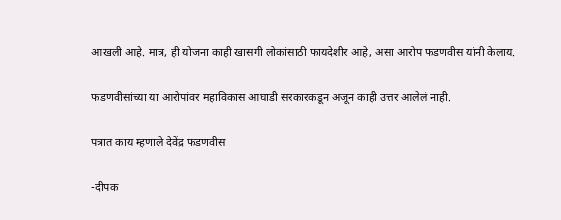आखली आहे. मात्र, ही योजना काही खासगी लोकांसाठी फायदेशीर आहे, असा आरोप फडणवीस यांनी केलाय.

फडणवीसांच्या या आरोपांवर महाविकास आघाडी सरकारकडून अजून काही उत्तर आलेलं नाही.

पत्रात काय म्हणाले देवेंद्र फडणवीस

-दीपक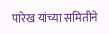पारेख यांच्या समितीने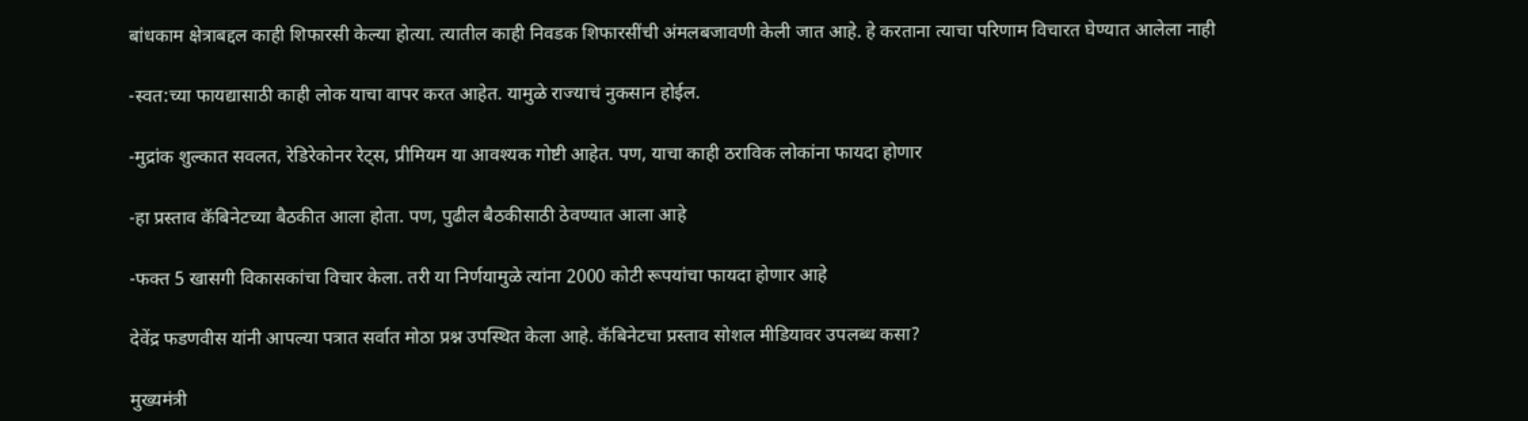बांधकाम क्षेत्राबद्दल काही शिफारसी केल्या होत्या. त्यातील काही निवडक शिफारसींची अंमलबजावणी केली जात आहे. हे करताना त्याचा परिणाम विचारत घेण्यात आलेला नाही

-स्वत:च्या फायद्यासाठी काही लोक याचा वापर करत आहेत. यामुळे राज्याचं नुकसान होईल.

-मुद्रांक शुल्कात सवलत, रेडिरेकोनर रेट्स, प्रीमियम या आवश्यक गोष्टी आहेत. पण, याचा काही ठराविक लोकांना फायदा होणार

-हा प्रस्ताव कॅबिनेटच्या बैठकीत आला होता. पण, पुढील बैठकीसाठी ठेवण्यात आला आहे

-फक्त 5 खासगी विकासकांचा विचार केला. तरी या निर्णयामुळे त्यांना 2000 कोटी रूपयांचा फायदा होणार आहे

देवेंद्र फडणवीस यांनी आपल्या पत्रात सर्वात मोठा प्रश्न उपस्थित केला आहे. कॅबिनेटचा प्रस्ताव सोशल मीडियावर उपलब्ध कसा?

मुख्यमंत्री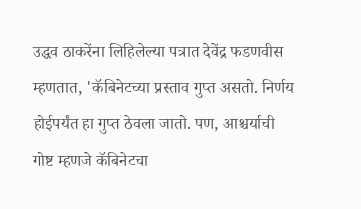उद्धव ठाकरेंना लिहिलेल्या पत्रात देवेंद्र फडणवीस म्हणतात, 'कॅबिनेटच्या प्रस्ताव गुप्त असतो. निर्णय होईपर्यंत हा गुप्त ठेवला जातो. पण, आश्चर्याची गोष्ट म्हणजे कॅबिनेटचा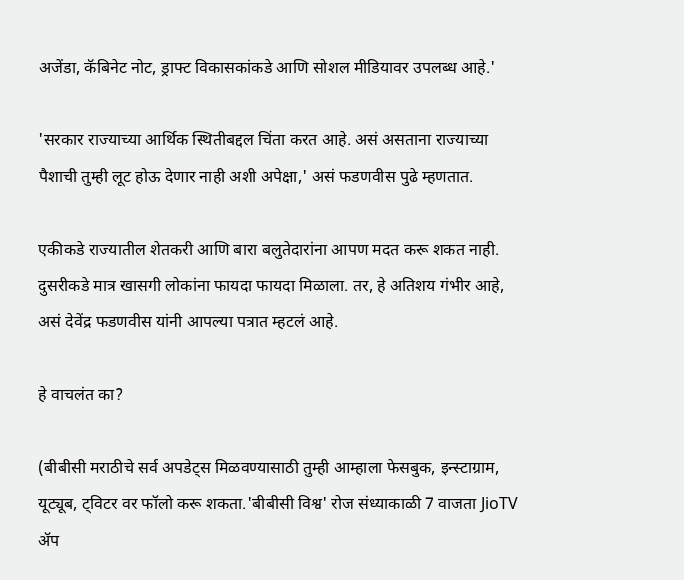अजेंडा, कॅबिनेट नोट, ड्राफ्ट विकासकांकडे आणि सोशल मीडियावर उपलब्ध आहे.'

'सरकार राज्याच्या आर्थिक स्थितीबद्दल चिंता करत आहे. असं असताना राज्याच्या पैशाची तुम्ही लूट होऊ देणार नाही अशी अपेक्षा,' असं फडणवीस पुढे म्हणतात.

एकीकडे राज्यातील शेतकरी आणि बारा बलुतेदारांना आपण मदत करू शकत नाही. दुसरीकडे मात्र खासगी लोकांना फायदा फायदा मिळाला. तर, हे अतिशय गंभीर आहे, असं देवेंद्र फडणवीस यांनी आपल्या पत्रात म्हटलं आहे.

हे वाचलंत का?

(बीबीसी मराठीचे सर्व अपडेट्स मिळवण्यासाठी तुम्ही आम्हाला फेसबुक, इन्स्टाग्राम, यूट्यूब, ट्विटर वर फॉलो करू शकता.'बीबीसी विश्व' रोज संध्याकाळी 7 वाजता JioTV ॲप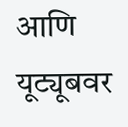आणि यूट्यूबवर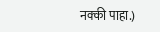नक्की पाहा.)